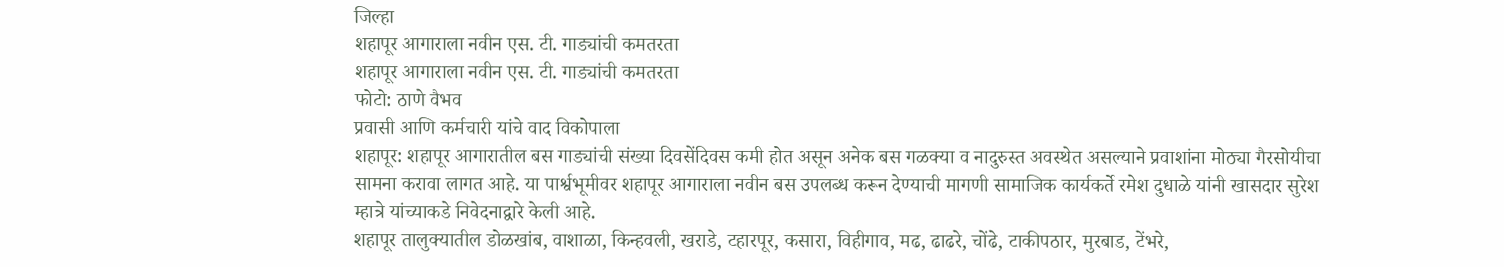जिल्हा
शहापूर आगाराला नवीन एस. टी. गाड्यांची कमतरता
शहापूर आगाराला नवीन एस. टी. गाड्यांची कमतरता
फोटो: ठाणे वैभव
प्रवासी आणि कर्मचारी यांचे वाद विकोपाला
शहापूर: शहापूर आगारातील बस गाड्यांची संख्या दिवसेंदिवस कमी होत असून अनेक बस गळक्या व नादुरुस्त अवस्थेत असल्याने प्रवाशांना मोठ्या गैरसोयीचा सामना करावा लागत आहे. या पार्श्वभूमीवर शहापूर आगाराला नवीन बस उपलब्ध करून देण्याची मागणी सामाजिक कार्यकर्ते रमेश दुधाळे यांनी खासदार सुरेश म्हात्रे यांच्याकडे निवेदनाद्वारे केली आहे.
शहापूर तालुक्यातील डोळखांब, वाशाळा, किन्हवली, खराडे, टहारपूर, कसारा, विहीगाव, मढ, ढाढरे, चोंढे, टाकीपठार, मुरबाड, टेंभरे,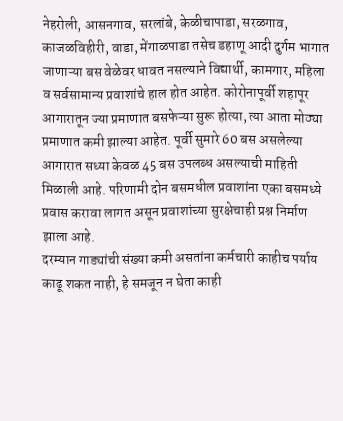नेहरोली, आसनगाव, सरलांबे, केळीचापाडा, सरळगाव, काजळविहीरी, वाडा, मेंगाळपाडा तसेच डहाणू आदी दुर्गम भागात जाणाऱ्या बस वेळेवर धावत नसल्याने विद्यार्थी, कामगार, महिला व सर्वसामान्य प्रवाशांचे हाल होत आहेत. कोरोनापूर्वी शहापूर आगारातून ज्या प्रमाणात बसफेऱ्या सुरू होत्या, त्या आता मोठ्या प्रमाणात कमी झाल्या आहेत. पूर्वी सुमारे 60 बस असलेल्या आगारात सध्या केवळ 45 बस उपलब्ध असल्याची माहिती मिळाली आहे. परिणामी दोन बसमधील प्रवाशांना एका बसमध्ये प्रवास करावा लागत असून प्रवाशांच्या सुरक्षेचाही प्रश्न निर्माण झाला आहे.
दरम्यान गाड्यांची संख्या कमी असतांना कर्मचारी काहीच पर्याय काढू शकत नाही, हे समजून न घेता काही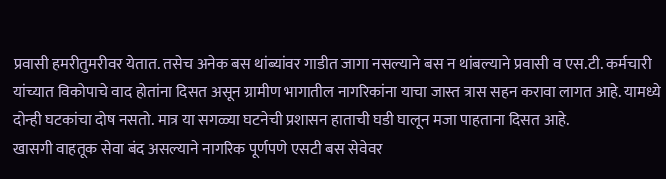प्रवासी हमरीतुमरीवर येतात. तसेच अनेक बस थांब्यांवर गाडीत जागा नसल्याने बस न थांबल्याने प्रवासी व एस.टी. कर्मचारी यांच्यात विकोपाचे वाद होतांना दिसत असून ग्रामीण भागातील नागरिकांना याचा जास्त त्रास सहन करावा लागत आहे. यामध्ये दोन्ही घटकांचा दोष नसतो. मात्र या सगळ्या घटनेची प्रशासन हाताची घडी घालून मजा पाहताना दिसत आहे.
खासगी वाहतूक सेवा बंद असल्याने नागरिक पूर्णपणे एसटी बस सेवेवर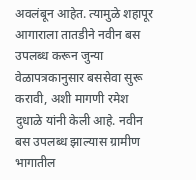अवलंबून आहेत. त्यामुळे शहापूर आगाराला तातडीने नवीन बस उपलब्ध करून जुन्या वेळापत्रकानुसार बससेवा सुरू करावी, अशी मागणी रमेश दुधाळे यांनी केली आहे. नवीन बस उपलब्ध झाल्यास ग्रामीण भागातील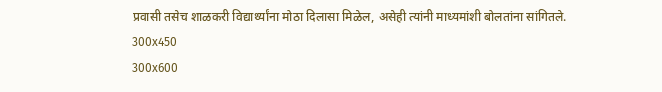प्रवासी तसेच शाळकरी विद्यार्थ्यांना मोठा दिलासा मिळेल, असेही त्यांनी माध्यमांशी बोलतांना सांगितले.
300x450
300x600